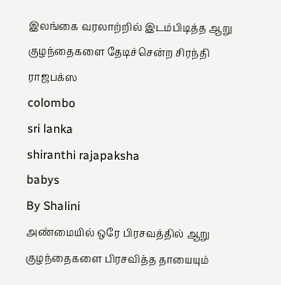இலங்கை வரலாற்றில் இடம்பிடித்த ஆறு குழந்தைகளை தேடிச்சென்ற சிரந்தி ராஜபக்ஸ
colombo
sri lanka
shiranthi rajapaksha
babys
By Shalini
அண்மையில் ஒரே பிரசவத்தில் ஆறு குழந்தைகளை பிரசவித்த தாயையும்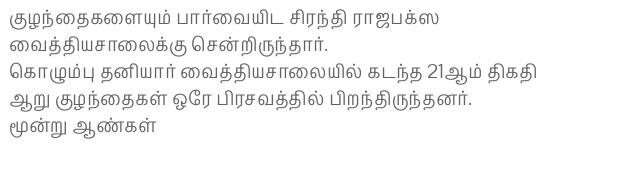குழந்தைகளையும் பார்வையிட சிரந்தி ராஜபக்ஸ வைத்தியசாலைக்கு சென்றிருந்தார்.
கொழும்பு தனியார் வைத்தியசாலையில் கடந்த 21ஆம் திகதி ஆறு குழந்தைகள் ஒரே பிரசவத்தில் பிறந்திருந்தனர்.
மூன்று ஆண்கள்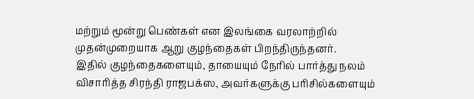மற்றும் மூன்று பெண்கள் என இலங்கை வரலாற்றில் முதன்முறையாக ஆறு குழந்தைகள் பிறந்திருந்தனர்.
இதில் குழந்தைகளையும், தாயையும் நேரில் பார்த்து நலம் விசாரித்த சிரந்தி ராஜபக்ஸ, அவர்களுக்கு பரிசில்களையும்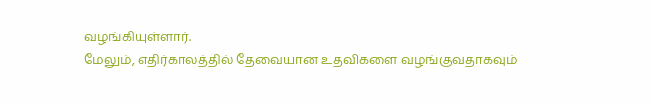வழங்கியுள்ளார்.
மேலும், எதிர்காலத்தில் தேவையான உதவிகளை வழங்குவதாகவும்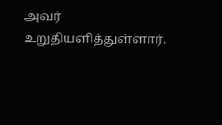அவர் உறுதியளித்துள்ளார்.